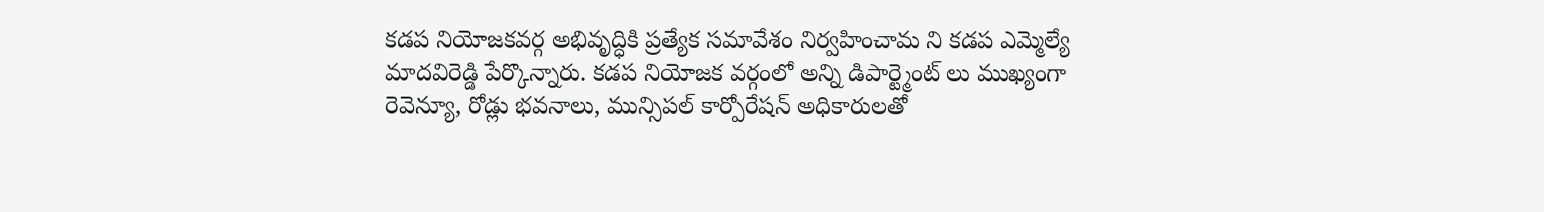కడప నియోజకవర్గ అభివృద్ధికి ప్రత్యేక సమావేశం నిర్వహించామ ని కడప ఎమ్మెల్యే మాదవిరెడ్డి పేర్కొన్నారు. కడప నియోజక వర్గంలో అన్ని డిపార్ట్మెంట్ లు ముఖ్యంగా రెవెన్యూ, రోడ్లు భవనాలు, మున్సిపల్ కార్పోరేషన్ అధికారులతో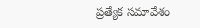ప్రత్యేక సమావేశం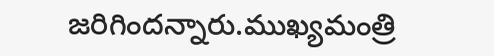జరిగిందన్నారు.ముఖ్యమంత్రి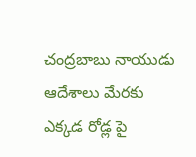చంద్రబాబు నాయుడు ఆదేశాలు మేరకు ఎక్కడ రోడ్ల పై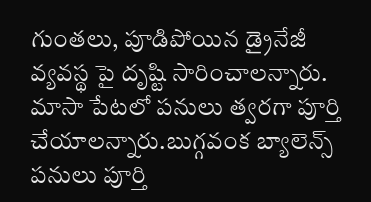గుంతలు, పూడిపోయిన డ్రైనేజీ వ్యవస్థ పై దృష్టి సారించాలన్నారు. మాసా పేటలో పనులు త్వరగా పూర్తి చేయాలన్నారు.బుగ్గవంక బ్యాలెన్స్ పనులు పూర్తి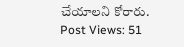చేయాలని కోరారు.
Post Views: 51